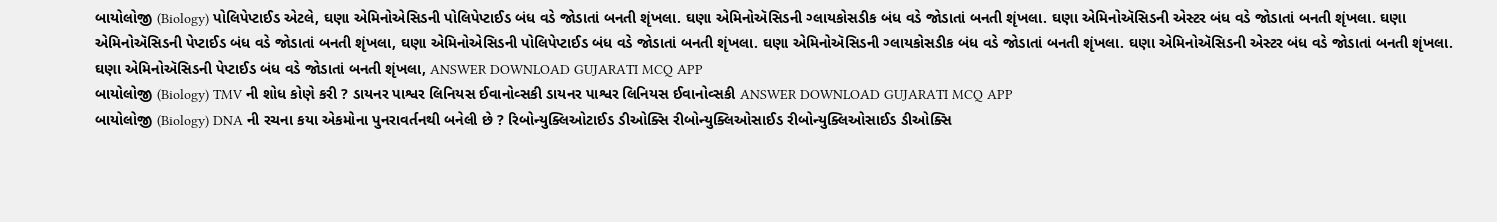બાયોલોજી (Biology) પોલિપેપ્ટાઈડ એટલે, ઘણા એમિનોએસિડની પોલિપેપ્ટાઈડ બંધ વડે જોડાતાં બનતી શૃંખલા. ઘણા એમિનોઍસિડની ગ્લાયકોસડીક બંધ વડે જોડાતાં બનતી શૃંખલા. ઘણા એમિનોઍસિડની એસ્ટર બંધ વડે જોડાતાં બનતી શૃંખલા. ઘણા એમિનોઍસિડની પેપ્ટાઈડ બંધ વડે જોડાતાં બનતી શૃંખલા, ઘણા એમિનોએસિડની પોલિપેપ્ટાઈડ બંધ વડે જોડાતાં બનતી શૃંખલા. ઘણા એમિનોઍસિડની ગ્લાયકોસડીક બંધ વડે જોડાતાં બનતી શૃંખલા. ઘણા એમિનોઍસિડની એસ્ટર બંધ વડે જોડાતાં બનતી શૃંખલા. ઘણા એમિનોઍસિડની પેપ્ટાઈડ બંધ વડે જોડાતાં બનતી શૃંખલા, ANSWER DOWNLOAD GUJARATI MCQ APP
બાયોલોજી (Biology) TMV ની શોધ કોણે કરી ? ડાયનર પાશ્વર લિનિયસ ઈવાનોવ્સકી ડાયનર પાશ્વર લિનિયસ ઈવાનોવ્સકી ANSWER DOWNLOAD GUJARATI MCQ APP
બાયોલોજી (Biology) DNA ની રચના કયા એકમોના પુનરાવર્તનથી બનેલી છે ? રિબોન્યુક્લિઓટાઈડ ડીઓક્સિ રીબોન્યુક્લિઓસાઈડ રીબોન્યુક્લિઓસાઈડ ડીઓક્સિ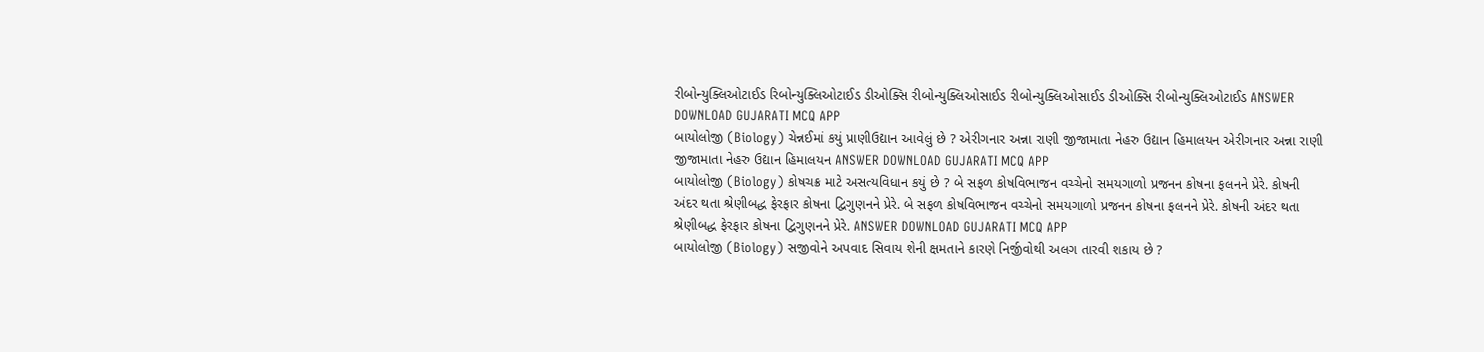રીબોન્યુક્લિઓટાઈડ રિબોન્યુક્લિઓટાઈડ ડીઓક્સિ રીબોન્યુક્લિઓસાઈડ રીબોન્યુક્લિઓસાઈડ ડીઓક્સિ રીબોન્યુક્લિઓટાઈડ ANSWER DOWNLOAD GUJARATI MCQ APP
બાયોલોજી (Biology) ચેન્નઈમાં કયું પ્રાણીઉદ્યાન આવેલું છે ? એરીગનાર અન્ના રાણી જીજામાતા નેહરુ ઉદ્યાન હિમાલયન એરીગનાર અન્ના રાણી જીજામાતા નેહરુ ઉદ્યાન હિમાલયન ANSWER DOWNLOAD GUJARATI MCQ APP
બાયોલોજી (Biology) કોષચક્ર માટે અસત્યવિધાન કયું છે ? બે સફળ કોષવિભાજન વચ્ચેનો સમયગાળો પ્રજનન કોષના ફલનને પ્રેરે. કોષની અંદર થતા શ્રેણીબદ્ધ ફેરફાર કોષના દ્વિગુણનને પ્રેરે. બે સફળ કોષવિભાજન વચ્ચેનો સમયગાળો પ્રજનન કોષના ફલનને પ્રેરે. કોષની અંદર થતા શ્રેણીબદ્ધ ફેરફાર કોષના દ્વિગુણનને પ્રેરે. ANSWER DOWNLOAD GUJARATI MCQ APP
બાયોલોજી (Biology) સજીવોને અપવાદ સિવાય શેની ક્ષમતાને કારણે નિર્જીવોથી અલગ તારવી શકાય છે ?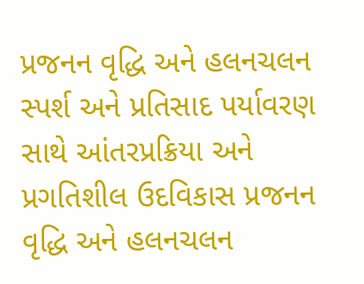પ્રજનન વૃદ્ધિ અને હલનચલન સ્પર્શ અને પ્રતિસાદ પર્યાવરણ સાથે આંતરપ્રક્રિયા અને પ્રગતિશીલ ઉદવિકાસ પ્રજનન વૃદ્ધિ અને હલનચલન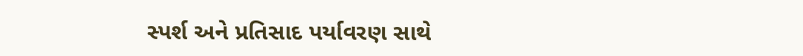સ્પર્શ અને પ્રતિસાદ પર્યાવરણ સાથે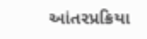આંતરપ્રક્રિયા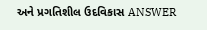અને પ્રગતિશીલ ઉદવિકાસ ANSWER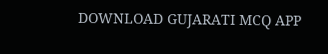DOWNLOAD GUJARATI MCQ APP